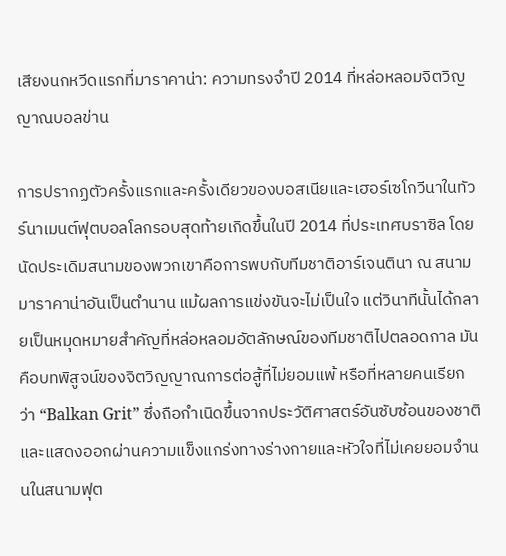เสียงนกหวีดแรกที่มาราคาน่า: ความทรงจำปี 2014 ที่หล่อหลอมจิตวิญญาณบอลข่าน

การปรากฏตัวครั้งแรกและครั้งเดียวของบอสเนียและเฮอร์เซโกวีนาในทัวร์นาเมนต์ฟุตบอลโลกรอบสุดท้ายเกิดขึ้นในปี 2014 ที่ประเทศบราซิล โดยนัดประเดิมสนามของพวกเขาคือการพบกับทีมชาติอาร์เจนตินา ณ สนามมาราคาน่าอันเป็นตำนาน แม้ผลการแข่งขันจะไม่เป็นใจ แต่วินาทีนั้นได้กลายเป็นหมุดหมายสำคัญที่หล่อหลอมอัตลักษณ์ของทีมชาติไปตลอดกาล มันคือบทพิสูจน์ของจิตวิญญาณการต่อสู้ที่ไม่ยอมแพ้ หรือที่หลายคนเรียกว่า “Balkan Grit” ซึ่งถือกำเนิดขึ้นจากประวัติศาสตร์อันซับซ้อนของชาติ และแสดงออกผ่านความแข็งแกร่งทางร่างกายและหัวใจที่ไม่เคยยอมจำนนในสนามฟุต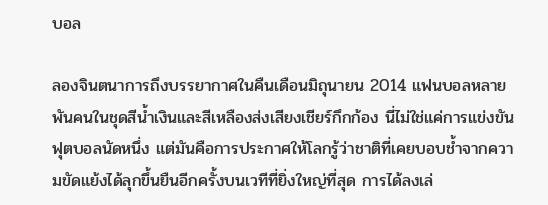บอล

ลองจินตนาการถึงบรรยากาศในคืนเดือนมิถุนายน 2014 แฟนบอลหลายพันคนในชุดสีน้ำเงินและสีเหลืองส่งเสียงเชียร์กึกก้อง นี่ไม่ใช่แค่การแข่งขันฟุตบอลนัดหนึ่ง แต่มันคือการประกาศให้โลกรู้ว่าชาติที่เคยบอบช้ำจากความขัดแย้งได้ลุกขึ้นยืนอีกครั้งบนเวทีที่ยิ่งใหญ่ที่สุด การได้ลงเล่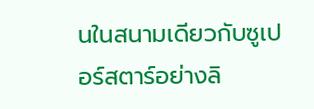นในสนามเดียวกับซูเปอร์สตาร์อย่างลิ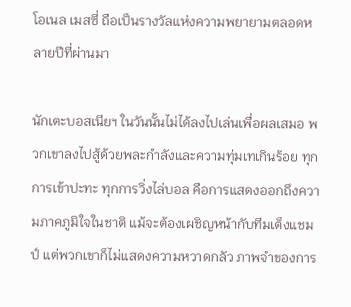โอเนล เมสซี่ ถือเป็นรางวัลแห่งความพยายามตลอดหลายปีที่ผ่านมา

นักเตะบอสเนียฯ ในวันนั้นไม่ได้ลงไปเล่นเพื่อผลเสมอ พวกเขาลงไปสู้ด้วยพละกำลังและความทุ่มเทเกินร้อย ทุกการเข้าปะทะ ทุกการวิ่งไล่บอล คือการแสดงออกถึงความภาคภูมิใจในชาติ แม้จะต้องเผชิญหน้ากับทีมเต็งแชมป์ แต่พวกเขาก็ไม่แสดงความหวาดกลัว ภาพจำของการ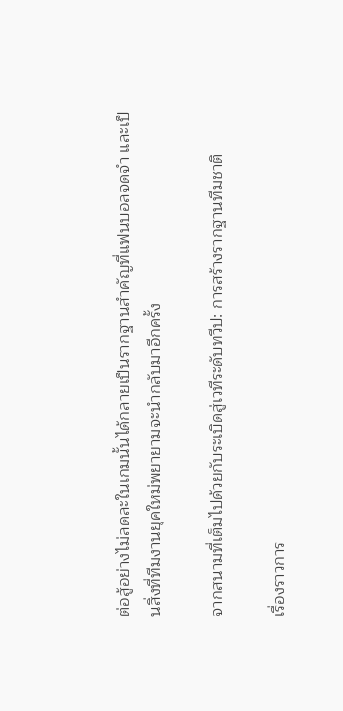ต่อสู้อย่างไม่ลดละในเกมนั้นได้กลายเป็นรากฐานสำคัญที่แฟนบอลจดจำ และเป็นสิ่งที่ทีมงานยุคใหม่พยายามจะนำกลับมาอีกครั้ง

จากสนามที่เต็มไปด้วยกับระเบิดสู่เวทีระดับทวีป: การสร้างรากฐานทีมชาติ

เรื่องราวการ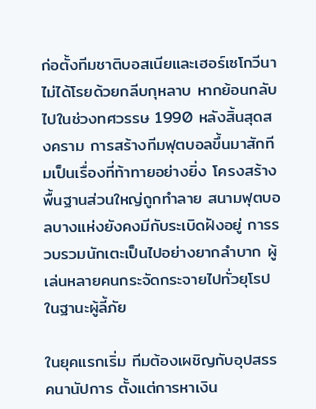ก่อตั้งทีมชาติบอสเนียและเฮอร์เซโกวีนาไม่ได้โรยด้วยกลีบกุหลาบ หากย้อนกลับไปในช่วงทศวรรษ 1990 หลังสิ้นสุดสงคราม การสร้างทีมฟุตบอลขึ้นมาสักทีมเป็นเรื่องที่ท้าทายอย่างยิ่ง โครงสร้างพื้นฐานส่วนใหญ่ถูกทำลาย สนามฟุตบอลบางแห่งยังคงมีกับระเบิดฝังอยู่ การรวบรวมนักเตะเป็นไปอย่างยากลำบาก ผู้เล่นหลายคนกระจัดกระจายไปทั่วยุโรปในฐานะผู้ลี้ภัย

ในยุคแรกเริ่ม ทีมต้องเผชิญกับอุปสรรคนานัปการ ตั้งแต่การหาเงิน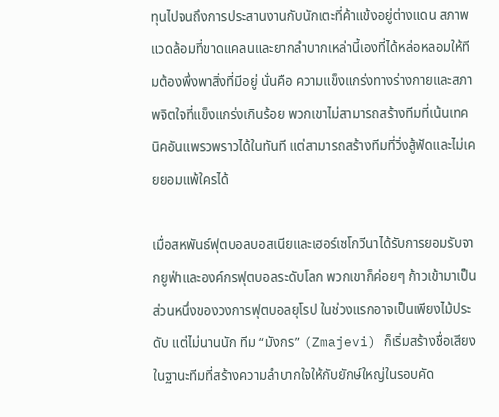ทุนไปจนถึงการประสานงานกับนักเตะที่ค้าแข้งอยู่ต่างแดน สภาพแวดล้อมที่ขาดแคลนและยากลำบากเหล่านี้เองที่ได้หล่อหลอมให้ทีมต้องพึ่งพาสิ่งที่มีอยู่ นั่นคือ ความแข็งแกร่งทางร่างกายและสภาพจิตใจที่แข็งแกร่งเกินร้อย พวกเขาไม่สามารถสร้างทีมที่เน้นเทคนิคอันแพรวพราวได้ในทันที แต่สามารถสร้างทีมที่วิ่งสู้ฟัดและไม่เคยยอมแพ้ใครได้

เมื่อสหพันธ์ฟุตบอลบอสเนียและเฮอร์เซโกวีนาได้รับการยอมรับจากยูฟ่าและองค์กรฟุตบอลระดับโลก พวกเขาก็ค่อยๆ ก้าวเข้ามาเป็นส่วนหนึ่งของวงการฟุตบอลยุโรป ในช่วงแรกอาจเป็นเพียงไม้ประดับ แต่ไม่นานนัก ทีม “มังกร” (Zmajevi) ก็เริ่มสร้างชื่อเสียงในฐานะทีมที่สร้างความลำบากใจให้กับยักษ์ใหญ่ในรอบคัด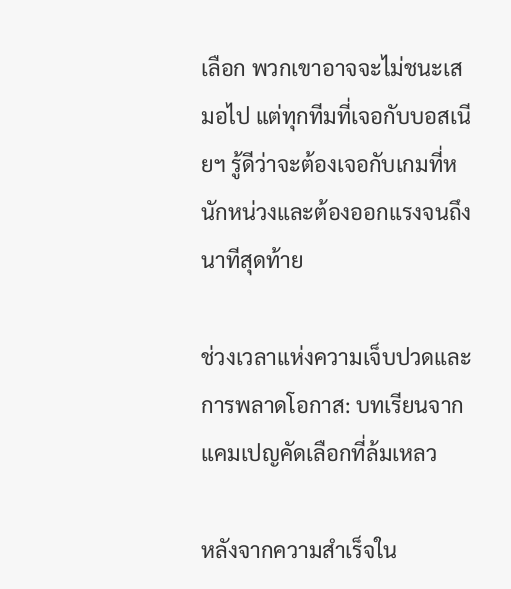เลือก พวกเขาอาจจะไม่ชนะเสมอไป แต่ทุกทีมที่เจอกับบอสเนียฯ รู้ดีว่าจะต้องเจอกับเกมที่หนักหน่วงและต้องออกแรงจนถึงนาทีสุดท้าย

ช่วงเวลาแห่งความเจ็บปวดและการพลาดโอกาส: บทเรียนจากแคมเปญคัดเลือกที่ล้มเหลว

หลังจากความสำเร็จใน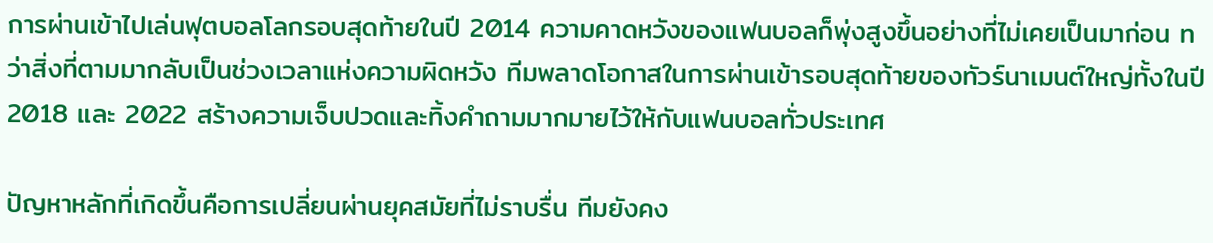การผ่านเข้าไปเล่นฟุตบอลโลกรอบสุดท้ายในปี 2014 ความคาดหวังของแฟนบอลก็พุ่งสูงขึ้นอย่างที่ไม่เคยเป็นมาก่อน ทว่าสิ่งที่ตามมากลับเป็นช่วงเวลาแห่งความผิดหวัง ทีมพลาดโอกาสในการผ่านเข้ารอบสุดท้ายของทัวร์นาเมนต์ใหญ่ทั้งในปี 2018 และ 2022 สร้างความเจ็บปวดและทิ้งคำถามมากมายไว้ให้กับแฟนบอลทั่วประเทศ

ปัญหาหลักที่เกิดขึ้นคือการเปลี่ยนผ่านยุคสมัยที่ไม่ราบรื่น ทีมยังคง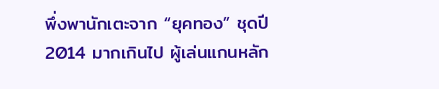พึ่งพานักเตะจาก “ยุคทอง” ชุดปี 2014 มากเกินไป ผู้เล่นแกนหลัก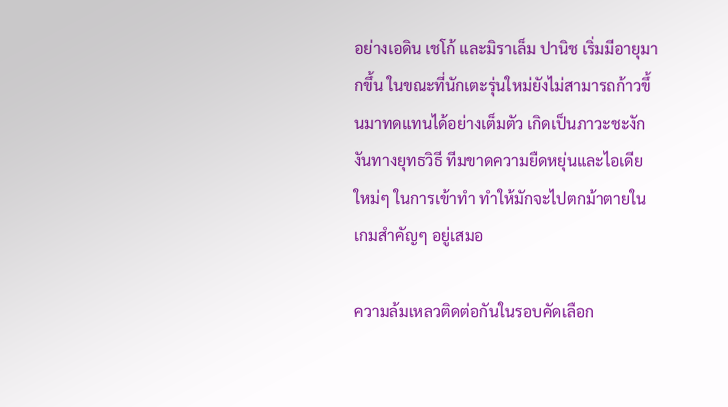อย่างเอดิน เชโก้ และมิราเล็ม ปานิช เริ่มมีอายุมากขึ้น ในขณะที่นักเตะรุ่นใหม่ยังไม่สามารถก้าวขึ้นมาทดแทนได้อย่างเต็มตัว เกิดเป็นภาวะชะงักงันทางยุทธวิธี ทีมขาดความยืดหยุ่นและไอเดียใหม่ๆ ในการเข้าทำ ทำให้มักจะไปตกม้าตายในเกมสำคัญๆ อยู่เสมอ

ความล้มเหลวติดต่อกันในรอบคัดเลือก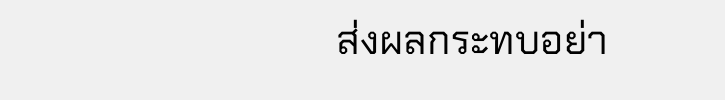ส่งผลกระทบอย่า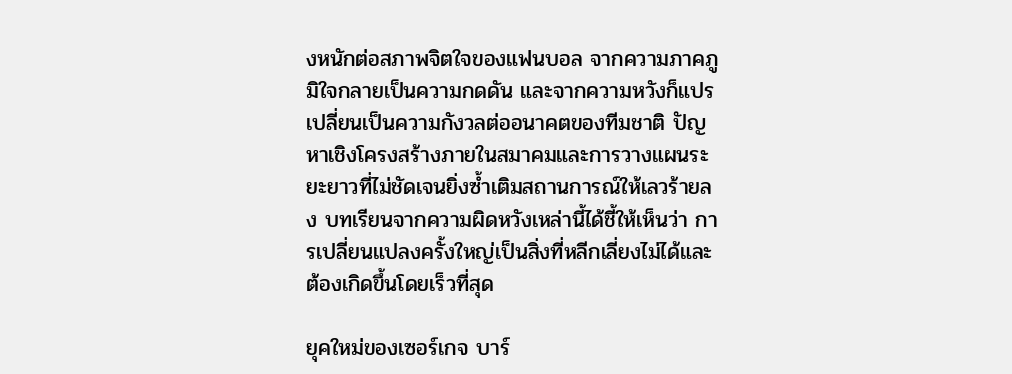งหนักต่อสภาพจิตใจของแฟนบอล จากความภาคภูมิใจกลายเป็นความกดดัน และจากความหวังก็แปรเปลี่ยนเป็นความกังวลต่ออนาคตของทีมชาติ ปัญหาเชิงโครงสร้างภายในสมาคมและการวางแผนระยะยาวที่ไม่ชัดเจนยิ่งซ้ำเติมสถานการณ์ให้เลวร้ายลง บทเรียนจากความผิดหวังเหล่านี้ได้ชี้ให้เห็นว่า การเปลี่ยนแปลงครั้งใหญ่เป็นสิ่งที่หลีกเลี่ยงไม่ได้และต้องเกิดขึ้นโดยเร็วที่สุด

ยุคใหม่ของเซอร์เกจ บาร์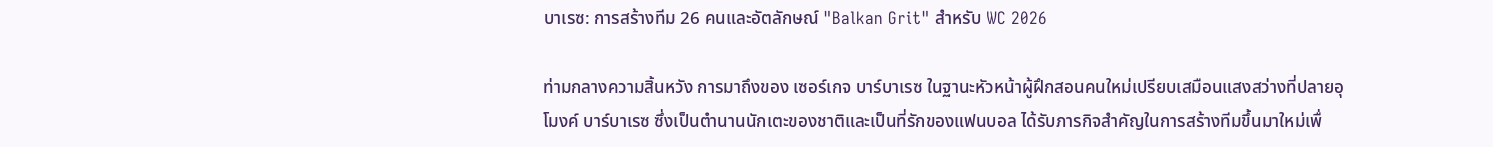บาเรซ: การสร้างทีม 26 คนและอัตลักษณ์ "Balkan Grit" สำหรับ WC 2026

ท่ามกลางความสิ้นหวัง การมาถึงของ เซอร์เกจ บาร์บาเรซ ในฐานะหัวหน้าผู้ฝึกสอนคนใหม่เปรียบเสมือนแสงสว่างที่ปลายอุโมงค์ บาร์บาเรซ ซึ่งเป็นตำนานนักเตะของชาติและเป็นที่รักของแฟนบอล ได้รับภารกิจสำคัญในการสร้างทีมขึ้นมาใหม่เพื่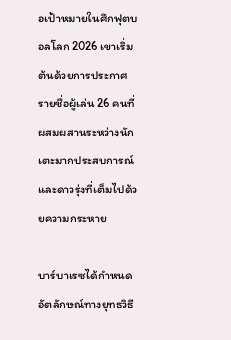อเป้าหมายในศึกฟุตบอลโลก 2026 เขาเริ่มต้นด้วยการประกาศรายชื่อผู้เล่น 26 คนที่ผสมผสานระหว่างนักเตะมากประสบการณ์และดาวรุ่งที่เต็มไปด้วยความกระหาย

บาร์บาเรซได้กำหนดอัตลักษณ์ทางยุทธวิธี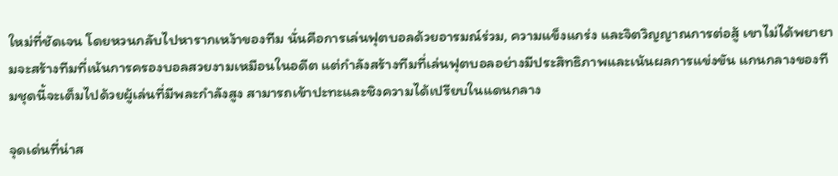ใหม่ที่ชัดเจน โดยหวนกลับไปหารากเหง้าของทีม นั่นคือการเล่นฟุตบอลด้วยอารมณ์ร่วม, ความแข็งแกร่ง และจิตวิญญาณการต่อสู้ เขาไม่ได้พยายามจะสร้างทีมที่เน้นการครองบอลสวยงามเหมือนในอดีต แต่กำลังสร้างทีมที่เล่นฟุตบอลอย่างมีประสิทธิภาพและเน้นผลการแข่งขัน แกนกลางของทีมชุดนี้จะเต็มไปด้วยผู้เล่นที่มีพละกำลังสูง สามารถเข้าปะทะและชิงความได้เปรียบในแดนกลาง

จุดเด่นที่น่าส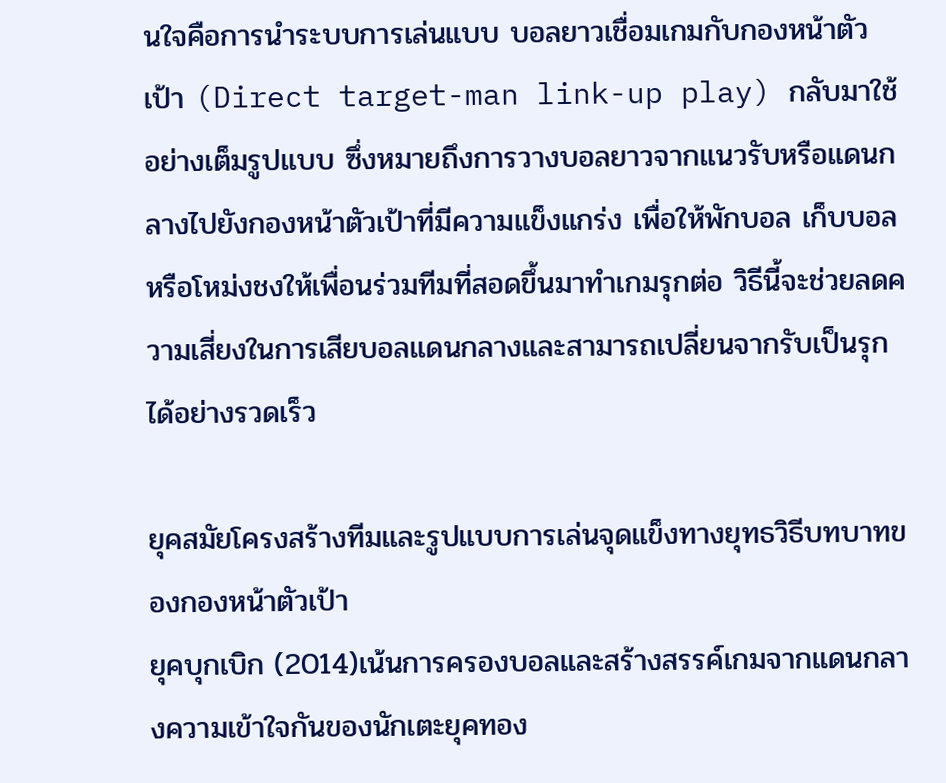นใจคือการนำระบบการเล่นแบบ บอลยาวเชื่อมเกมกับกองหน้าตัวเป้า (Direct target-man link-up play) กลับมาใช้อย่างเต็มรูปแบบ ซึ่งหมายถึงการวางบอลยาวจากแนวรับหรือแดนกลางไปยังกองหน้าตัวเป้าที่มีความแข็งแกร่ง เพื่อให้พักบอล เก็บบอล หรือโหม่งชงให้เพื่อนร่วมทีมที่สอดขึ้นมาทำเกมรุกต่อ วิธีนี้จะช่วยลดความเสี่ยงในการเสียบอลแดนกลางและสามารถเปลี่ยนจากรับเป็นรุกได้อย่างรวดเร็ว

ยุคสมัยโครงสร้างทีมและรูปแบบการเล่นจุดแข็งทางยุทธวิธีบทบาทของกองหน้าตัวเป้า
ยุคบุกเบิก (2014)เน้นการครองบอลและสร้างสรรค์เกมจากแดนกลางความเข้าใจกันของนักเตะยุคทอง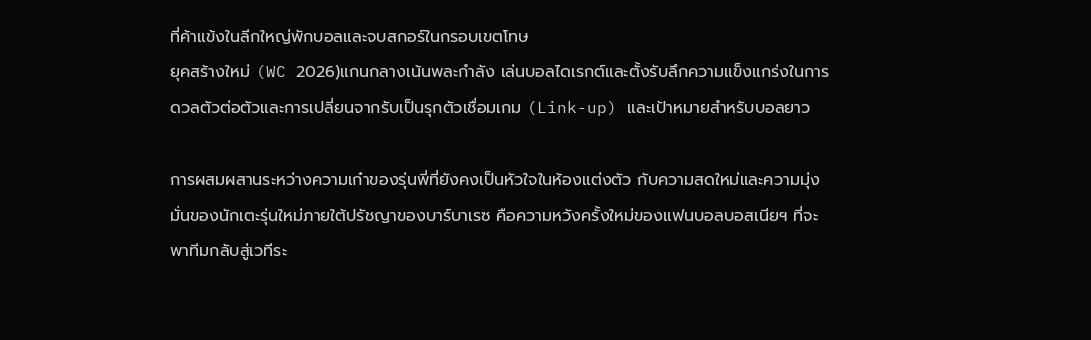ที่ค้าแข้งในลีกใหญ่พักบอลและจบสกอร์ในกรอบเขตโทษ
ยุคสร้างใหม่ (WC 2026)แกนกลางเน้นพละกำลัง เล่นบอลไดเรกต์และตั้งรับลึกความแข็งแกร่งในการดวลตัวต่อตัวและการเปลี่ยนจากรับเป็นรุกตัวเชื่อมเกม (Link-up) และเป้าหมายสำหรับบอลยาว

การผสมผสานระหว่างความเก๋าของรุ่นพี่ที่ยังคงเป็นหัวใจในห้องแต่งตัว กับความสดใหม่และความมุ่งมั่นของนักเตะรุ่นใหม่ภายใต้ปรัชญาของบาร์บาเรซ คือความหวังครั้งใหม่ของแฟนบอลบอสเนียฯ ที่จะพาทีมกลับสู่เวทีระ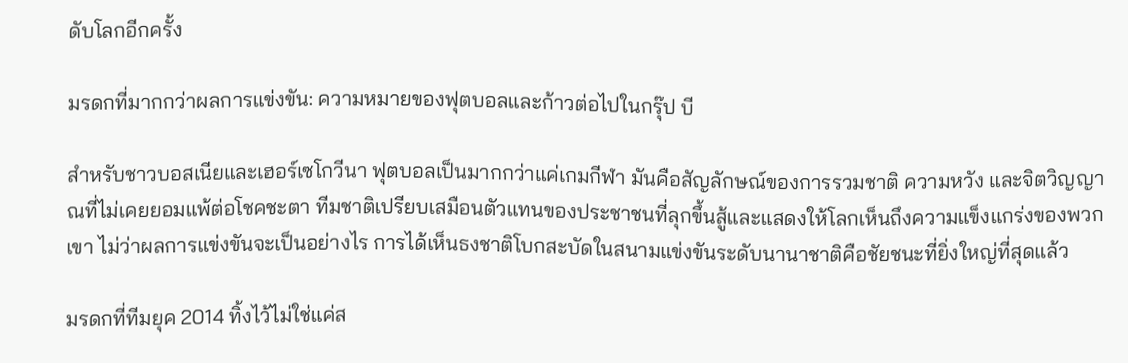ดับโลกอีกครั้ง

มรดกที่มากกว่าผลการแข่งขัน: ความหมายของฟุตบอลและก้าวต่อไปในกรุ๊ป บี

สำหรับชาวบอสเนียและเฮอร์เซโกวีนา ฟุตบอลเป็นมากกว่าแค่เกมกีฬา มันคือสัญลักษณ์ของการรวมชาติ ความหวัง และจิตวิญญาณที่ไม่เคยยอมแพ้ต่อโชคชะตา ทีมชาติเปรียบเสมือนตัวแทนของประชาชนที่ลุกขึ้นสู้และแสดงให้โลกเห็นถึงความแข็งแกร่งของพวกเขา ไม่ว่าผลการแข่งขันจะเป็นอย่างไร การได้เห็นธงชาติโบกสะบัดในสนามแข่งขันระดับนานาชาติคือชัยชนะที่ยิ่งใหญ่ที่สุดแล้ว

มรดกที่ทีมยุค 2014 ทิ้งไว้ไม่ใช่แค่ส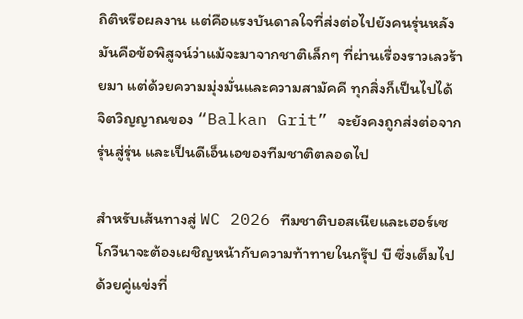ถิติหรือผลงาน แต่คือแรงบันดาลใจที่ส่งต่อไปยังคนรุ่นหลัง มันคือข้อพิสูจน์ว่าแม้จะมาจากชาติเล็กๆ ที่ผ่านเรื่องราวเลวร้ายมา แต่ด้วยความมุ่งมั่นและความสามัคคี ทุกสิ่งก็เป็นไปได้ จิตวิญญาณของ “Balkan Grit” จะยังคงถูกส่งต่อจากรุ่นสู่รุ่น และเป็นดีเอ็นเอของทีมชาติตลอดไป

สำหรับเส้นทางสู่ WC 2026 ทีมชาติบอสเนียและเฮอร์เซโกวีนาจะต้องเผชิญหน้ากับความท้าทายในกรุ๊ป บี ซึ่งเต็มไปด้วยคู่แข่งที่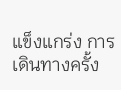แข็งแกร่ง การเดินทางครั้ง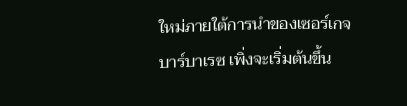ใหม่ภายใต้การนำของเซอร์เกจ บาร์บาเรซ เพิ่งจะเริ่มต้นขึ้น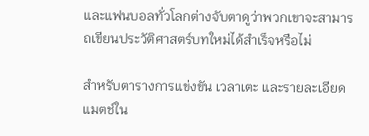และแฟนบอลทั่วโลกต่างจับตาดูว่าพวกเขาจะสามารถเขียนประวัติศาสตร์บทใหม่ได้สำเร็จหรือไม่

สำหรับตารางการแข่งขัน เวลาเตะ และรายละเอียดแมตช์ใน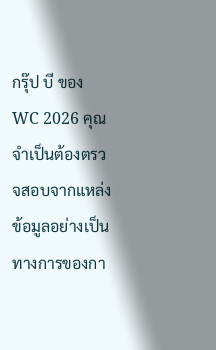กรุ๊ป บี ของ WC 2026 คุณจำเป็นต้องตรวจสอบจากแหล่งข้อมูลอย่างเป็นทางการของกา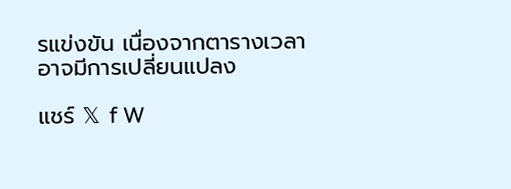รแข่งขัน เนื่องจากตารางเวลาอาจมีการเปลี่ยนแปลง

แชร์ 𝕏 f W